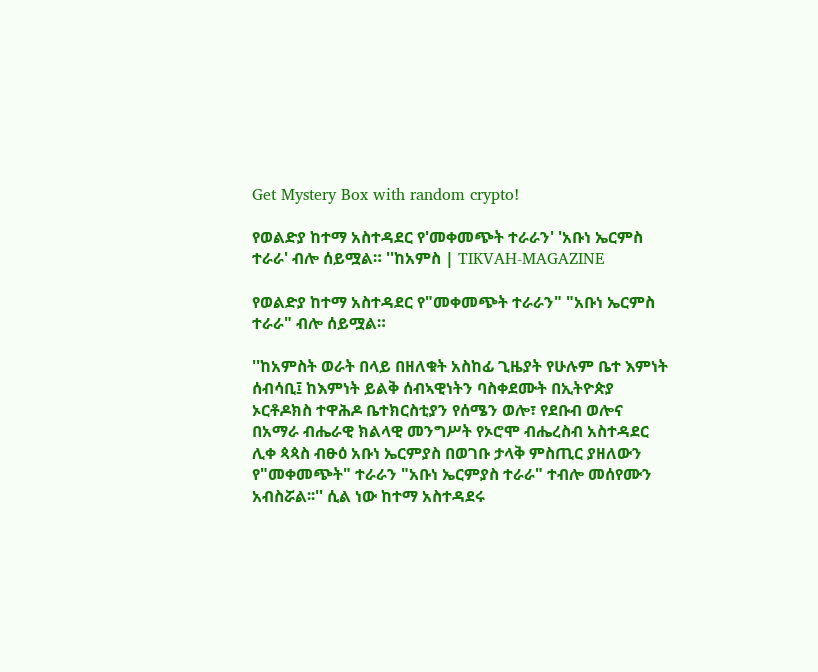Get Mystery Box with random crypto!

የወልድያ ከተማ አስተዳደር የ'መቀመጭት ተራራን' 'አቡነ ኤርምስ ተራራ' ብሎ ሰይሟል። ''ከአምስ | TIKVAH-MAGAZINE

የወልድያ ከተማ አስተዳደር የ"መቀመጭት ተራራን" "አቡነ ኤርምስ ተራራ" ብሎ ሰይሟል።

''ከአምስት ወራት በላይ በዘለቁት አስከፊ ጊዜያት የሁሉም ቤተ እምነት ሰብሳቢ፤ ከእምነት ይልቅ ሰብኣዊነትን ባስቀደሙት በኢትዮጵያ ኦርቶዶክስ ተዋሕዶ ቤተክርስቲያን የሰሜን ወሎ፣ የደቡብ ወሎና በአማራ ብሔራዊ ክልላዊ መንግሥት የኦሮሞ ብሔረስብ አስተዳደር ሊቀ ጳጳስ ብፁዕ አቡነ ኤርምያስ በወገቡ ታላቅ ምስጢር ያዘለውን የ"መቀመጭት" ተራራን "አቡነ ኤርምያስ ተራራ" ተብሎ መሰየሙን አብስሯል፡፡'' ሲል ነው ከተማ አስተዳደሩ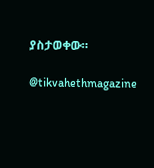ያስታወቀው።

@tikvahethmagazine